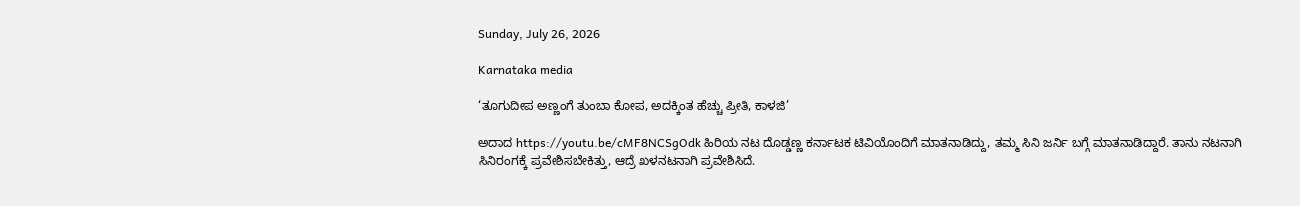Sunday, July 26, 2026

Karnataka media

‘ತೂಗುದೀಪ ಅಣ್ಣಂಗೆ ತುಂಬಾ ಕೋಪ, ಅದಕ್ಕಿಂತ ಹೆಚ್ಚು ಪ್ರೀತಿ, ಕಾಳಜಿ’

ಅದಾದ https://youtu.be/cMF8NCSgOdk ಹಿರಿಯ ನಟ ದೊಡ್ಡಣ್ಣ ಕರ್ನಾಟಕ ಟಿವಿಯೊಂದಿಗೆ ಮಾತನಾಡಿದ್ದು, ತಮ್ಮ ಸಿನಿ ಜರ್ನಿ ಬಗ್ಗೆ ಮಾತನಾಡಿದ್ದಾರೆ. ತಾನು ನಟನಾಗಿ ಸಿನಿರಂಗಕ್ಕೆ ಪ್ರವೇಶಿಸಬೇಕಿತ್ತು, ಆದ್ರೆ ಖಳನಟನಾಗಿ ಪ್ರವೇಶಿಸಿದೆ.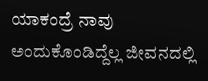ಯಾಕಂದ್ರೆ ನಾವು ಅಂದುಕೊಂಡಿದ್ದೆಲ್ಲ ಜೀವನದಲ್ಲಿ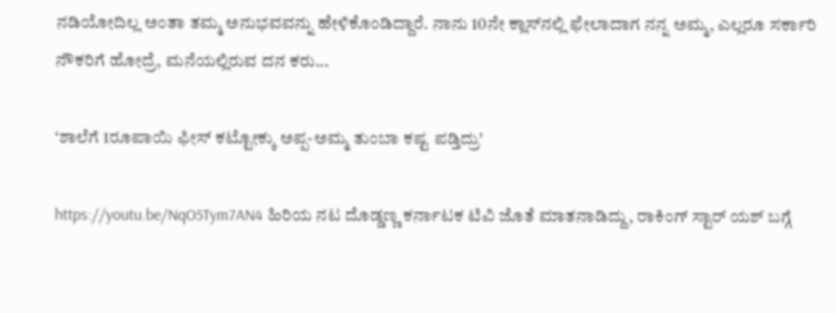ನಡಿಯೋದಿಲ್ಲ ಅಂತಾ ತಮ್ಮ ಅನುಭವವನ್ನು ಹೇಳಿಕೊಂಡಿದ್ದಾರೆ. ನಾನು 10ನೇ ಕ್ಲಾಸ್‌ನಲ್ಲಿ ಫೇಲಾದಾಗ ನನ್ನ ಅಮ್ಮ, ಎಲ್ಲರೂ ಸರ್ಕಾರಿ ನೌಕರಿಗೆ ಹೋದ್ರೆ, ಮನೆಯಲ್ಲಿರುವ ದನ ಕರು...

‘ಶಾಲೆಗೆ 1ರೂಪಾಯಿ ಫೀಸ್ ಕಟ್ಟೋಕ್ಕು ಅಪ್ಪ-ಅಮ್ಮ ತುಂಬಾ ಕಷ್ಟ ಪಡ್ತಿದ್ರು’

https://youtu.be/NqO5Tym7AN4 ಹಿರಿಯ ನಟ ದೊಡ್ಡಣ್ಣ ಕರ್ನಾಟಕ ಟಿವಿ ಜೊತೆ ಮಾತನಾಡಿದ್ದು, ರಾಕಿಂಗ್ ಸ್ಟಾರ್ ಯಶ್ ಬಗ್ಗೆ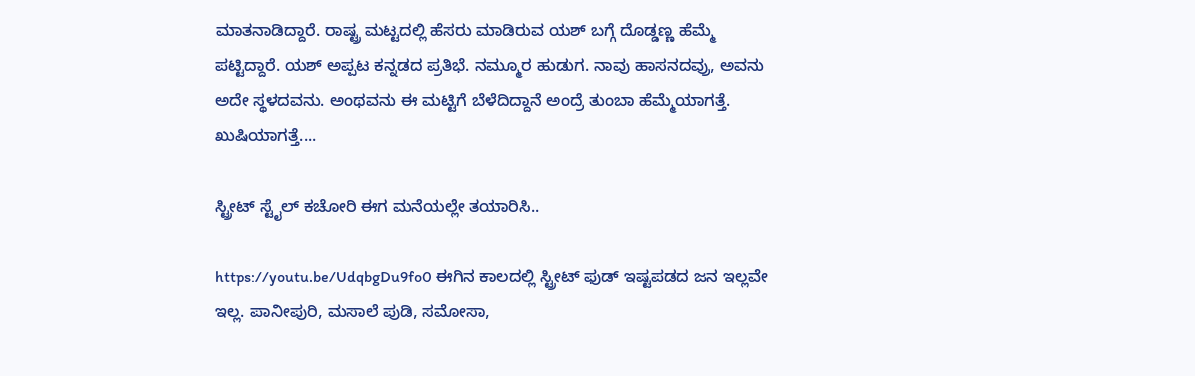ಮಾತನಾಡಿದ್ದಾರೆ. ರಾಷ್ಟ್ರ ಮಟ್ಟದಲ್ಲಿ ಹೆಸರು ಮಾಡಿರುವ ಯಶ್‌ ಬಗ್ಗೆ ದೊಡ್ಡಣ್ಣ ಹೆಮ್ಮೆ ಪಟ್ಟಿದ್ದಾರೆ. ಯಶ್ ಅಪ್ಪಟ ಕನ್ನಡದ ಪ್ರತಿಭೆ. ನಮ್ಮೂರ ಹುಡುಗ. ನಾವು ಹಾಸನದವ್ರು, ಅವನು ಅದೇ ಸ್ಥಳದವನು. ಅಂಥವನು ಈ ಮಟ್ಟಿಗೆ ಬೆಳೆದಿದ್ದಾನೆ ಅಂದ್ರೆ ತುಂಬಾ ಹೆಮ್ಮೆಯಾಗತ್ತೆ. ಖುಷಿಯಾಗತ್ತೆ....

ಸ್ಟ್ರೀಟ್ ಸ್ಟೈಲ್ ಕಚೋರಿ ಈಗ ಮನೆಯಲ್ಲೇ ತಯಾರಿಸಿ..

https://youtu.be/UdqbgDu9fo0 ಈಗಿನ ಕಾಲದಲ್ಲಿ ಸ್ಟ್ರೀಟ್ ಫುಡ್ ಇಷ್ಟಪಡದ ಜನ ಇಲ್ಲವೇ ಇಲ್ಲ. ಪಾನೀಪುರಿ, ಮಸಾಲೆ ಪುಡಿ, ಸಮೋಸಾ,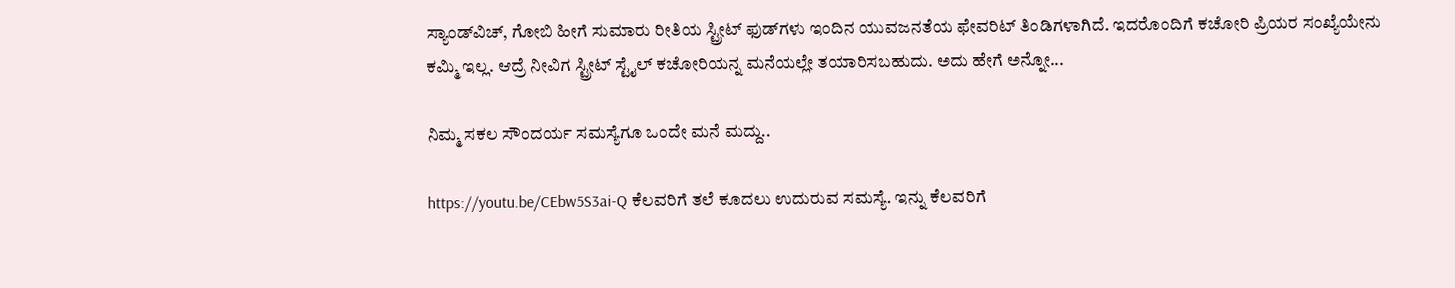ಸ್ಯಾಂಡ್‌ವಿಚ್, ಗೋಬಿ ಹೀಗೆ ಸುಮಾರು ರೀತಿಯ ಸ್ಟ್ರೀಟ್ ಫುಡ್‌ಗಳು ಇಂದಿನ ಯುವಜನತೆಯ ಫೇವರಿಟ್ ತಿಂಡಿಗಳಾಗಿದೆ. ಇದರೊಂದಿಗೆ ಕಚೋರಿ ಪ್ರಿಯರ ಸಂಖ್ಯೆಯೇನು ಕಮ್ಮಿ ಇಲ್ಲ. ಆದ್ರೆ ನೀವಿಗ ಸ್ಟ್ರೀಟ್ ಸ್ಟೈಲ್ ಕಚೋರಿಯನ್ನ ಮನೆಯಲ್ಲೇ ತಯಾರಿಸಬಹುದು. ಅದು ಹೇಗೆ ಅನ್ನೋ...

ನಿಮ್ಮ ಸಕಲ ಸೌಂದರ್ಯ ಸಮಸ್ಯೆಗೂ ಒಂದೇ ಮನೆ ಮದ್ದು..

https://youtu.be/CEbw5S3ai-Q ಕೆಲವರಿಗೆ ತಲೆ ಕೂದಲು ಉದುರುವ ಸಮಸ್ಯೆ. ಇನ್ನು ಕೆಲವರಿಗೆ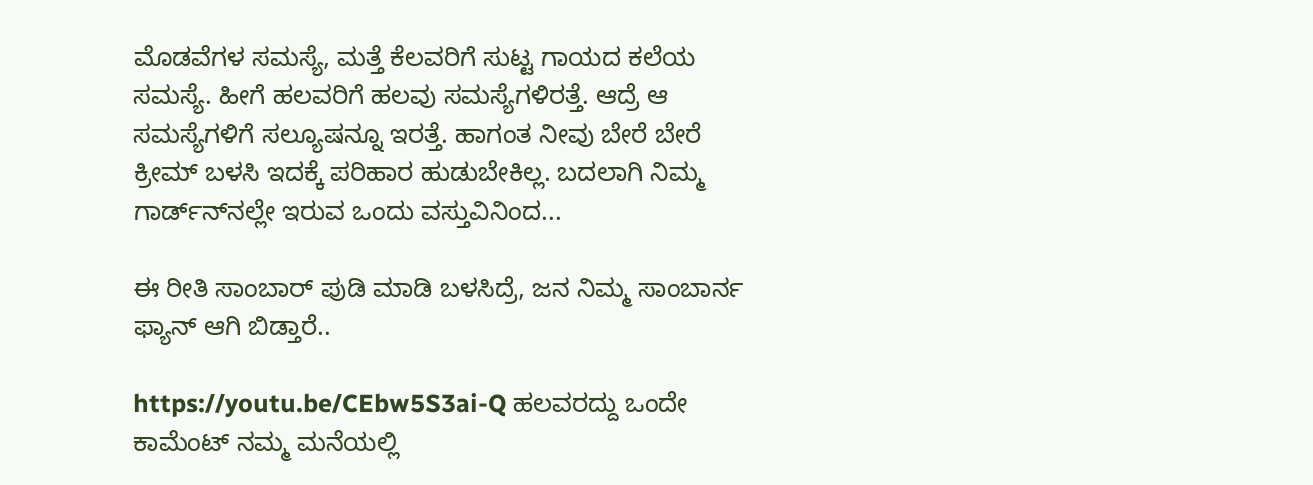ಮೊಡವೆಗಳ ಸಮಸ್ಯೆ, ಮತ್ತೆ ಕೆಲವರಿಗೆ ಸುಟ್ಟ ಗಾಯದ ಕಲೆಯ ಸಮಸ್ಯೆ. ಹೀಗೆ ಹಲವರಿಗೆ ಹಲವು ಸಮಸ್ಯೆಗಳಿರತ್ತೆ. ಆದ್ರೆ ಆ ಸಮಸ್ಯೆಗಳಿಗೆ ಸಲ್ಯೂಷನ್ನೂ ಇರತ್ತೆ. ಹಾಗಂತ ನೀವು ಬೇರೆ ಬೇರೆ ಕ್ರೀಮ್ ಬಳಸಿ ಇದಕ್ಕೆ ಪರಿಹಾರ ಹುಡುಬೇಕಿಲ್ಲ. ಬದಲಾಗಿ ನಿಮ್ಮ ಗಾರ್ಡ್‌ನ್‌ನಲ್ಲೇ ಇರುವ ಒಂದು ವಸ್ತುವಿನಿಂದ...

ಈ ರೀತಿ ಸಾಂಬಾರ್ ಪುಡಿ ಮಾಡಿ ಬಳಸಿದ್ರೆ, ಜನ ನಿಮ್ಮ ಸಾಂಬಾರ್ನ ಫ್ಯಾನ್ ಆಗಿ ಬಿಡ್ತಾರೆ..

https://youtu.be/CEbw5S3ai-Q ಹಲವರದ್ದು ಒಂದೇ ಕಾಮೆಂಟ್ ನಮ್ಮ ಮನೆಯಲ್ಲಿ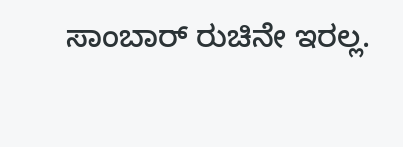ಸಾಂಬಾರ್ ರುಚಿನೇ ಇರಲ್ಲ.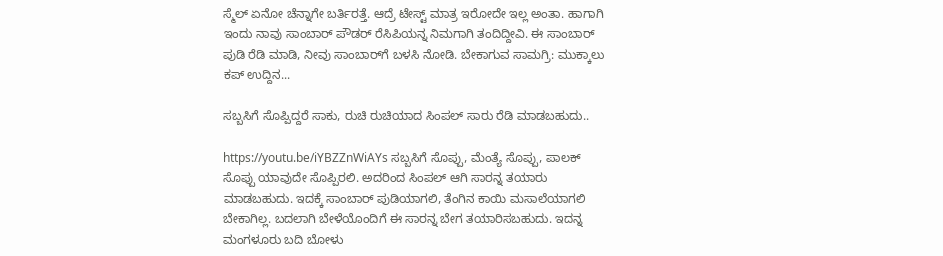ಸ್ಮೆಲ್ ಏನೋ ಚೆನ್ನಾಗೇ ಬರ್ತಿರತ್ತೆ. ಆದ್ರೆ ಟೇಸ್ಟ್ ಮಾತ್ರ ಇರೋದೇ ಇಲ್ಲ ಅಂತಾ. ಹಾಗಾಗಿ ಇಂದು ನಾವು ಸಾಂಬಾರ್ ಪೌಡರ್ ರೆಸಿಪಿಯನ್ನ ನಿಮಗಾಗಿ ತಂದಿದ್ದೀವಿ. ಈ ಸಾಂಬಾರ್‌ ಪುಡಿ ರೆಡಿ ಮಾಡಿ, ನೀವು ಸಾಂಬಾರ್‌ಗೆ ಬಳಸಿ ನೋಡಿ. ಬೇಕಾಗುವ ಸಾಮಗ್ರಿ: ಮುಕ್ಕಾಲು ಕಪ್ ಉದ್ದಿನ...

ಸಬ್ಬಸಿಗೆ ಸೊಪ್ಪಿದ್ದರೆ ಸಾಕು, ರುಚಿ ರುಚಿಯಾದ ಸಿಂಪಲ್ ಸಾರು ರೆಡಿ ಮಾಡಬಹುದು..

https://youtu.be/iYBZZnWiAYs ಸಬ್ಬಸಿಗೆ ಸೊಪ್ಪು, ಮೆಂತ್ಯೆ ಸೊಪ್ಪು, ಪಾಲಕ್ ಸೊಪ್ಪು ಯಾವುದೇ ಸೊಪ್ಪಿರಲಿ. ಅದರಿಂದ ಸಿಂಪಲ್ ಆಗಿ ಸಾರನ್ನ ತಯಾರು ಮಾಡಬಹುದು. ಇದಕ್ಕೆ ಸಾಂಬಾರ್ ಪುಡಿಯಾಗಲಿ, ತೆಂಗಿನ ಕಾಯಿ ಮಸಾಲೆಯಾಗಲಿ ಬೇಕಾಗಿಲ್ಲ. ಬದಲಾಗಿ ಬೇಳೆಯೊಂದಿಗೆ ಈ ಸಾರನ್ನ ಬೇಗ ತಯಾರಿಸಬಹುದು. ಇದನ್ನ ಮಂಗಳೂರು ಬದಿ ಬೋಳು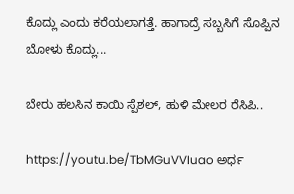ಕೊದ್ಲು ಎಂದು ಕರೆಯಲಾಗತ್ತೆ. ಹಾಗಾದ್ರೆ ಸಬ್ಬಸಿಗೆ ಸೊಪ್ಪಿನ ಬೋಳು ಕೊದ್ಲು...

ಬೇರು ಹಲಸಿನ ಕಾಯಿ ಸ್ಪೆಶಲ್, ಹುಳಿ ಮೇಲರ ರೆಸಿಪಿ..

https://youtu.be/TbMGuVVIuao ಅರ್ಧ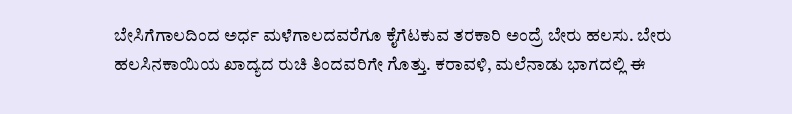ಬೇಸಿಗೆಗಾಲದಿಂದ ಅರ್ಧ ಮಳೆಗಾಲದವರೆಗೂ ಕೈಗೆಟಕುವ ತರಕಾರಿ ಅಂದ್ರೆ ಬೇರು ಹಲಸು. ಬೇರು ಹಲಸಿನಕಾಯಿಯ ಖಾದ್ಯದ ರುಚಿ ತಿಂದವರಿಗೇ ಗೊತ್ತು. ಕರಾವಳಿ, ಮಲೆನಾಡು ಭಾಗದಲ್ಲಿ ಈ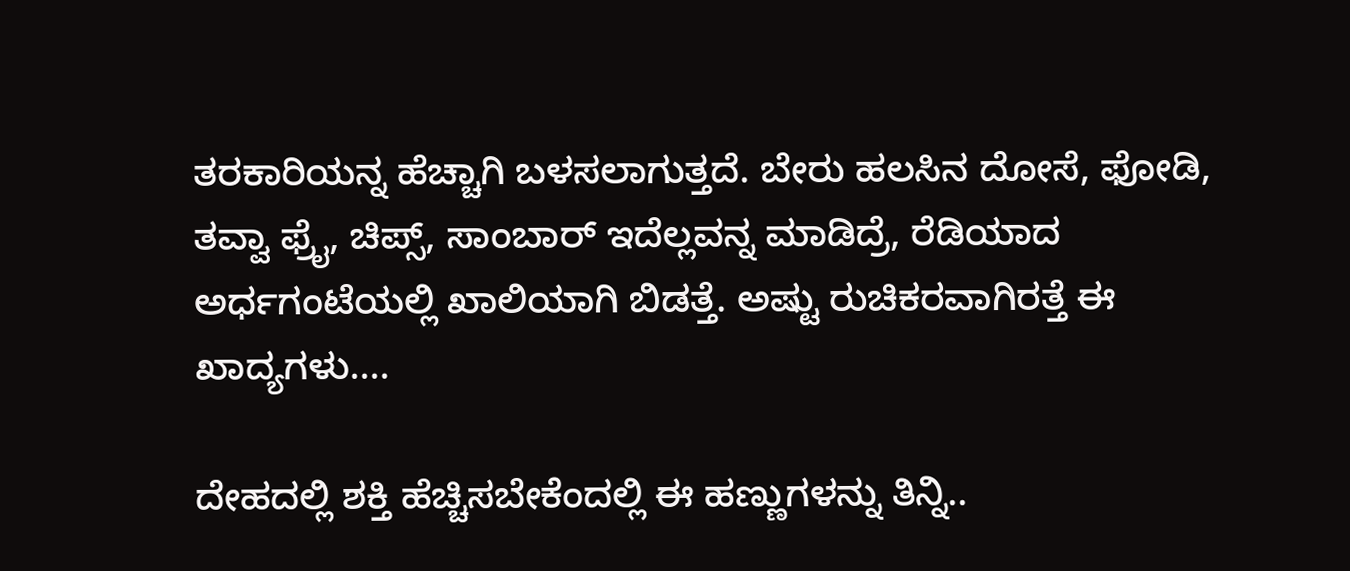ತರಕಾರಿಯನ್ನ ಹೆಚ್ಚಾಗಿ ಬಳಸಲಾಗುತ್ತದೆ. ಬೇರು ಹಲಸಿನ ದೋಸೆ, ಫೋಡಿ, ತವ್ವಾ ಫ್ರೈ, ಚಿಪ್ಸ್, ಸಾಂಬಾರ್ ಇದೆಲ್ಲವನ್ನ ಮಾಡಿದ್ರೆ, ರೆಡಿಯಾದ ಅರ್ಧಗಂಟೆಯಲ್ಲಿ ಖಾಲಿಯಾಗಿ ಬಿಡತ್ತೆ. ಅಷ್ಟು ರುಚಿಕರವಾಗಿರತ್ತೆ ಈ ಖಾದ್ಯಗಳು....

ದೇಹದಲ್ಲಿ ಶಕ್ತಿ ಹೆಚ್ಚಿಸಬೇಕೆಂದಲ್ಲಿ ಈ ಹಣ್ಣುಗಳನ್ನು ತಿನ್ನಿ..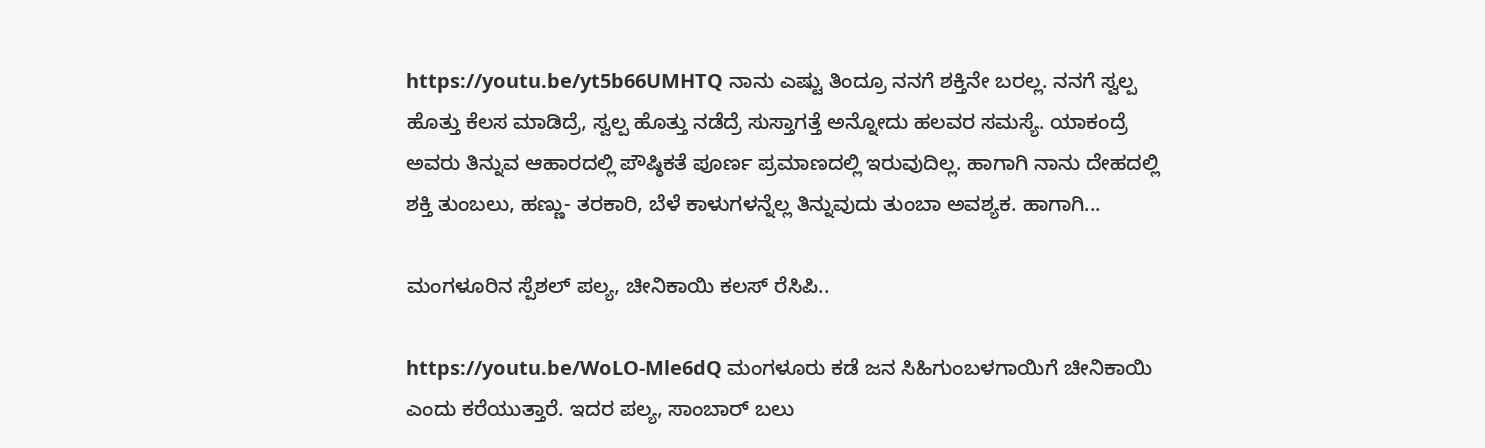https://youtu.be/yt5b66UMHTQ ನಾನು ಎಷ್ಟು ತಿಂದ್ರೂ ನನಗೆ ಶಕ್ತಿನೇ ಬರಲ್ಲ. ನನಗೆ ಸ್ವಲ್ಪ ಹೊತ್ತು ಕೆಲಸ ಮಾಡಿದ್ರೆ, ಸ್ವಲ್ಪ ಹೊತ್ತು ನಡೆದ್ರೆ ಸುಸ್ತಾಗತ್ತೆ ಅನ್ನೋದು ಹಲವರ ಸಮಸ್ಯೆ. ಯಾಕಂದ್ರೆ ಅವರು ತಿನ್ನುವ ಆಹಾರದಲ್ಲಿ ಪೌಷ್ಠಿಕತೆ ಪೂರ್ಣ ಪ್ರಮಾಣದಲ್ಲಿ ಇರುವುದಿಲ್ಲ. ಹಾಗಾಗಿ ನಾನು ದೇಹದಲ್ಲಿ ಶಕ್ತಿ ತುಂಬಲು, ಹಣ್ಣು- ತರಕಾರಿ, ಬೆಳೆ ಕಾಳುಗಳನ್ನೆಲ್ಲ ತಿನ್ನುವುದು ತುಂಬಾ ಅವಶ್ಯಕ. ಹಾಗಾಗಿ...

ಮಂಗಳೂರಿನ ಸ್ಪೆಶಲ್ ಪಲ್ಯ, ಚೀನಿಕಾಯಿ ಕಲಸ್ ರೆಸಿಪಿ..

https://youtu.be/WoLO-Mle6dQ ಮಂಗಳೂರು ಕಡೆ ಜನ ಸಿಹಿಗುಂಬಳಗಾಯಿಗೆ ಚೀನಿಕಾಯಿ ಎಂದು ಕರೆಯುತ್ತಾರೆ. ಇದರ ಪಲ್ಯ, ಸಾಂಬಾರ್ ಬಲು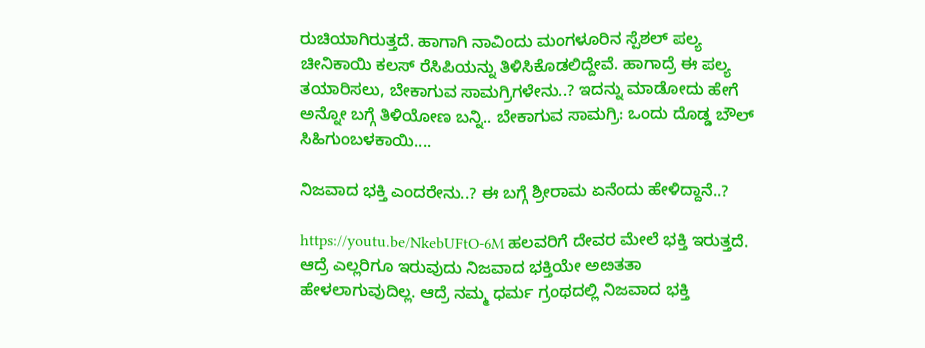ರುಚಿಯಾಗಿರುತ್ತದೆ. ಹಾಗಾಗಿ ನಾವಿಂದು ಮಂಗಳೂರಿನ ಸ್ಪೆಶಲ್ ಪಲ್ಯ ಚೀನಿಕಾಯಿ ಕಲಸ್ ರೆಸಿಪಿಯನ್ನು ತಿಳಿಸಿಕೊಡಲಿದ್ದೇವೆ. ಹಾಗಾದ್ರೆ ಈ ಪಲ್ಯ ತಯಾರಿಸಲು, ಬೇಕಾಗುವ ಸಾಮಗ್ರಿಗಳೇನು..? ಇದನ್ನು ಮಾಡೋದು ಹೇಗೆ ಅನ್ನೋ ಬಗ್ಗೆ ತಿಳಿಯೋಣ ಬನ್ನಿ.. ಬೇಕಾಗುವ ಸಾಮಗ್ರಿ: ಒಂದು ದೊಡ್ಡ ಬೌಲ್ ಸಿಹಿಗುಂಬಳಕಾಯಿ....

ನಿಜವಾದ ಭಕ್ತಿ ಎಂದರೇನು..? ಈ ಬಗ್ಗೆ ಶ್ರೀರಾಮ ಏನೆಂದು ಹೇಳಿದ್ದಾನೆ..?

https://youtu.be/NkebUFtO-6M ಹಲವರಿಗೆ ದೇವರ ಮೇಲೆ ಭಕ್ತಿ ಇರುತ್ತದೆ. ಆದ್ರೆ ಎಲ್ಲರಿಗೂ ಇರುವುದು ನಿಜವಾದ ಭಕ್ತಿಯೇ ಅೞತತಾ ಹೇಳಲಾಗುವುದಿಲ್ಲ. ಆದ್ರೆ ನಮ್ಮ ಧರ್ಮ ಗ್ರಂಥದಲ್ಲಿ ನಿಜವಾದ ಭಕ್ತಿ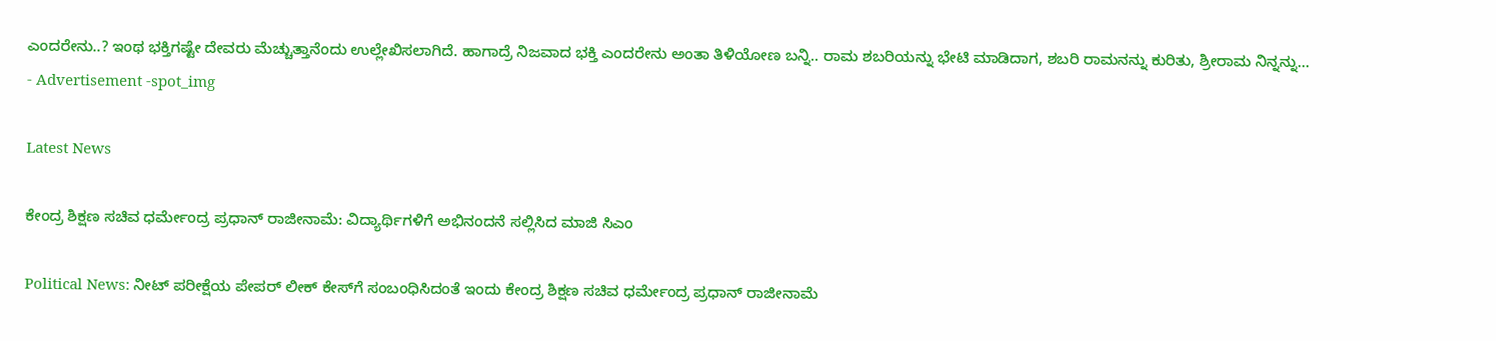ಎಂದರೇನು..? ಇಂಥ ಭಕ್ತಿಗಷ್ಟೇ ದೇವರು ಮೆಚ್ಚುತ್ತಾನೆಂದು ಉಲ್ಲೇಖಿಸಲಾಗಿದೆ. ಹಾಗಾದ್ರೆ ನಿಜವಾದ ಭಕ್ತಿ ಎಂದರೇನು ಅಂತಾ ತಿಳಿಯೋಣ ಬನ್ನಿ.. ರಾಮ ಶಬರಿಯನ್ನು ಭೇಟಿ ಮಾಡಿದಾಗ, ಶಬರಿ ರಾಮನನ್ನು ಕುರಿತು, ಶ್ರೀರಾಮ ನಿನ್ನನ್ನು...
- Advertisement -spot_img

Latest News

ಕೇಂದ್ರ ಶಿಕ್ಷಣ ಸಚಿವ ಧರ್ಮೇಂದ್ರ ಪ್ರಧಾನ್ ರಾಜೀನಾಮೆ: ವಿದ್ಯಾರ್ಥಿಗಳಿಗೆ ಅಭಿನಂದನೆ ಸಲ್ಲಿಸಿದ ಮಾಜಿ ಸಿಎಂ

Political News: ನೀಟ್ ಪರೀಕ್ಷೆಯ ಪೇಪರ್ ಲೀಕ್ ಕೇಸ್‌ಗೆ ಸಂಬಂಧಿಸಿದಂತೆ ಇಂದು ಕೇಂದ್ರ ಶಿಕ್ಷಣ ಸಚಿವ ಧರ್ಮೇಂದ್ರ ಪ್ರಧಾನ್ ರಾಜೀನಾಮೆ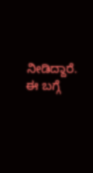ನೀಡಿದ್ದಾರೆ. ಈ ಬಗ್ಗೆ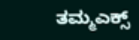ತಮ್ಮಎಕ್ಸ್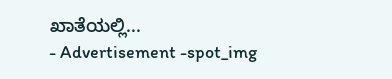ಖಾತೆಯಲ್ಲಿ...
- Advertisement -spot_img